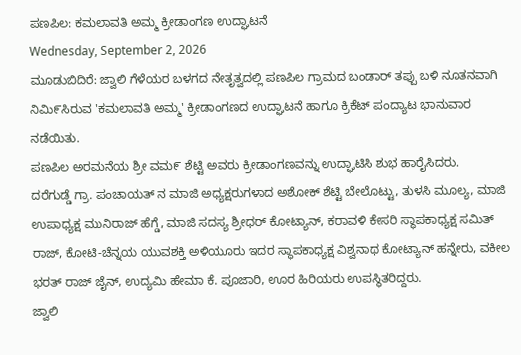ಪಣಪಿಲ: ಕಮಲಾವತಿ ಅಮ್ಮ ಕ್ರೀಡಾಂಗಣ ಉದ್ಘಾಟನೆ
Wednesday, September 2, 2026
ಮೂಡುಬಿದಿರೆ: ಜ್ವಾಲಿ ಗೆಳೆಯರ ಬಳಗದ ನೇತೃತ್ವದಲ್ಲಿ ಪಣಪಿಲ ಗ್ರಾಮದ ಬಂಡಾರ್ ತಪ್ಪು ಬಳಿ ನೂತನವಾಗಿ ನಿಮಿ೯ಸಿರುವ 'ಕಮಲಾವತಿ ಅಮ್ಮ' ಕ್ರೀಡಾಂಗಣದ ಉದ್ಘಾಟನೆ ಹಾಗೂ ಕ್ರಿಕೆಟ್ ಪಂದ್ಯಾಟ ಭಾನುವಾರ ನಡೆಯಿತು.
ಪಣಪಿಲ ಅರಮನೆಯ ಶ್ರೀ ವಮ೯ ಶೆಟ್ಟಿ ಅವರು ಕ್ರೀಡಾಂಗಣವನ್ನು ಉದ್ಘಾಟಿಸಿ ಶುಭ ಹಾರೈಸಿದರು.
ದರೆಗುಡ್ಡೆ ಗ್ರಾ. ಪಂಚಾಯತ್ ನ ಮಾಜಿ ಅಧ್ಯಕ್ಷರುಗಳಾದ ಅಶೋಕ್ ಶೆಟ್ಟಿ ಬೇಲೊಟ್ಟು, ತುಳಸಿ ಮೂಲ್ಯ, ಮಾಜಿ ಉಪಾಧ್ಯಕ್ಷ ಮುನಿರಾಜ್ ಹೆಗ್ಡೆ, ಮಾಜಿ ಸದಸ್ಯ ಶ್ರೀಧರ್ ಕೋಟ್ಯಾನ್, ಕರಾವಳಿ ಕೇಸರಿ ಸ್ಥಾಪಕಾಧ್ಯಕ್ಷ ಸಮಿತ್ ರಾಜ್, ಕೋಟಿ-ಚೆನ್ನಯ ಯುವಶಕ್ತಿ ಅಳಿಯೂರು ಇದರ ಸ್ಥಾಪಕಾಧ್ಯಕ್ಷ ವಿಶ್ವನಾಥ ಕೋಟ್ಯಾನ್ ಹನ್ನೇರು, ವಕೀಲ ಭರತ್ ರಾಜ್ ಜೈನ್, ಉದ್ಯಮಿ ಹೇಮಾ ಕೆ. ಪೂಜಾರಿ, ಊರ ಹಿರಿಯರು ಉಪಸ್ಥಿತರಿದ್ದರು.
ಜ್ವಾಲಿ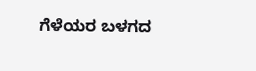ಗೆಳೆಯರ ಬಳಗದ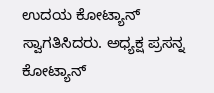ಉದಯ ಕೋಟ್ಯಾನ್ ಸ್ವಾಗತಿಸಿದರು. ಅಧ್ಯಕ್ಷ ಪ್ರಸನ್ನ ಕೋಟ್ಯಾನ್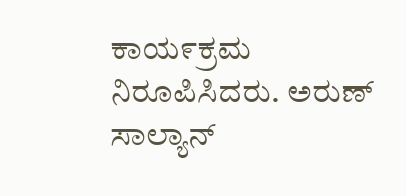ಕಾಯ೯ಕ್ರಮ ನಿರೂಪಿಸಿದರು. ಅರುಣ್ ಸಾಲ್ಯಾನ್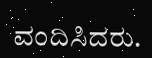ವಂದಿಸಿದರು.